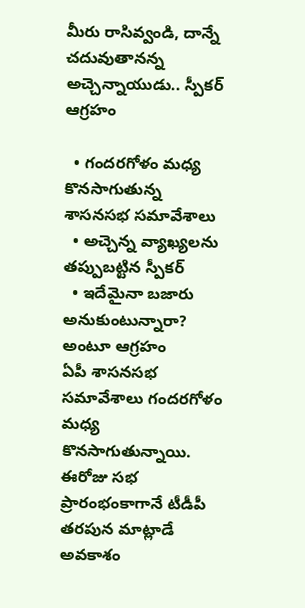మీరు రాసివ్వండి, దాన్నే చదువుతానన్న అచ్చెన్నాయుడు.. స్పీకర్ ఆగ్రహం

  • గందరగోళం మధ్య కొనసాగుతున్న శాసనసభ సమావేశాలు
  • అచ్చెన్న వ్యాఖ్యలను తప్పుబట్టిన స్పీకర్
  • ఇదేమైనా బజారు అనుకుంటున్నారా? అంటూ ఆగ్రహం
ఏపీ శాసనసభ సమావేశాలు గందరగోళం మధ్య కొనసాగుతున్నాయి. ఈరోజు సభ ప్రారంభంకాగానే టీడీపీ తరపున మాట్లాడే అవకాశం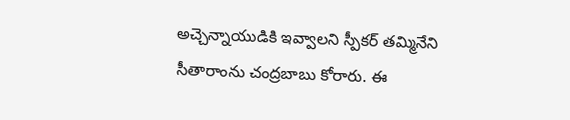అచ్చెన్నాయుడికి ఇవ్వాలని స్పీకర్ తమ్మినేని సీతారాంను చంద్రబాబు కోరారు. ఈ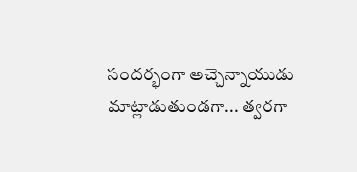సందర్భంగా అచ్చెన్నాయుడు మాట్లాడుతుండగా... త్వరగా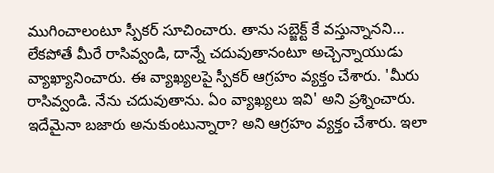ముగించాలంటూ స్పీకర్ సూచించారు. తాను సబ్జెక్ట్ కే వస్తున్నానని... లేకపోతే మీరే రాసివ్వండి, దాన్నే చదువుతానంటూ అచ్చెన్నాయుడు వ్యాఖ్యానించారు. ఈ వ్యాఖ్యలపై స్పీకర్ ఆగ్రహం వ్యక్తం చేశారు. 'మీరు రాసివ్వండి. నేను చదువుతాను. ఏం వ్యాఖ్యలు ఇవి' అని ప్రశ్నించారు. ఇదేమైనా బజారు అనుకుంటున్నారా? అని ఆగ్రహం వ్యక్తం చేశారు. ఇలా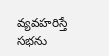వ్యవహరిస్తే సభను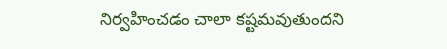నిర్వహించడం చాలా కష్టమవుతుందని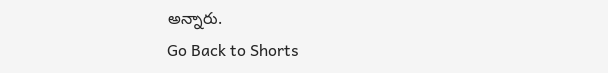అన్నారు.
Go Back to Shorts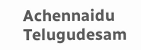Achennaidu
Telugudesam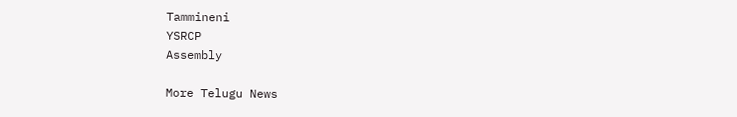Tammineni
YSRCP
Assembly

More Telugu News